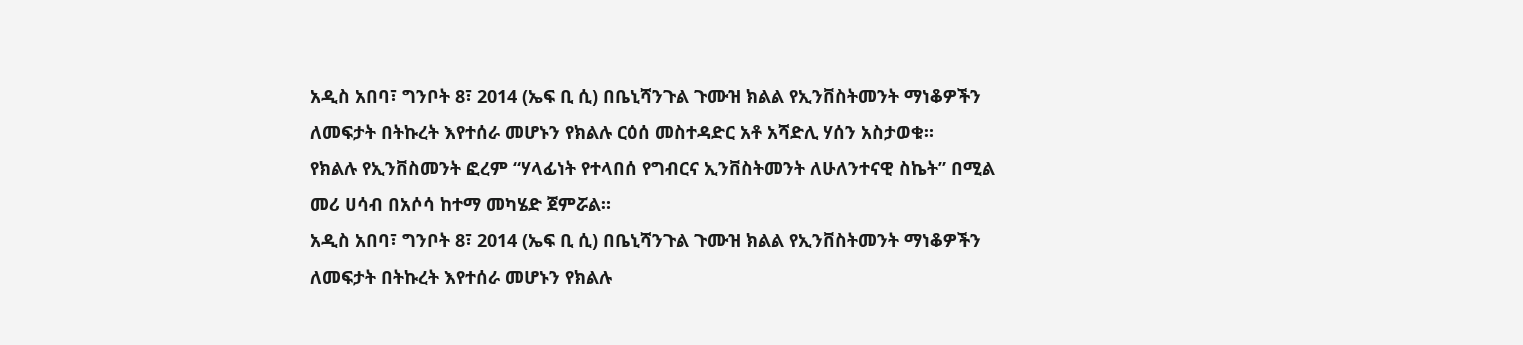አዲስ አበባ፣ ግንቦት 8፣ 2014 (ኤፍ ቢ ሲ) በቤኒሻንጉል ጉሙዝ ክልል የኢንቨስትመንት ማነቆዎችን ለመፍታት በትኩረት እየተሰራ መሆኑን የክልሉ ርዕሰ መስተዳድር አቶ አሻድሊ ሃሰን አስታወቁ።
የክልሉ የኢንቨስመንት ፎረም “ሃላፊነት የተላበሰ የግብርና ኢንቨስትመንት ለሁለንተናዊ ስኬት” በሚል መሪ ሀሳብ በአሶሳ ከተማ መካሄድ ጀምሯል።
አዲስ አበባ፣ ግንቦት 8፣ 2014 (ኤፍ ቢ ሲ) በቤኒሻንጉል ጉሙዝ ክልል የኢንቨስትመንት ማነቆዎችን ለመፍታት በትኩረት እየተሰራ መሆኑን የክልሉ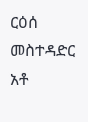ርዕሰ መስተዳድር አቶ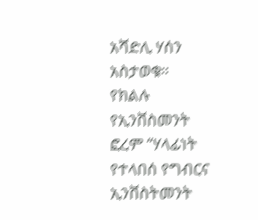አሻድሊ ሃሰን አስታወቁ።
የክልሉ የኢንቨስመንት ፎረም “ሃላፊነት የተላበሰ የግብርና ኢንቨስትመንት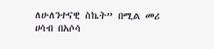ለሁለንተናዊ ስኬት” በሚል መሪ ሀሳብ በአሶሳ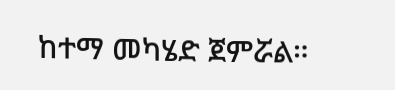ከተማ መካሄድ ጀምሯል።